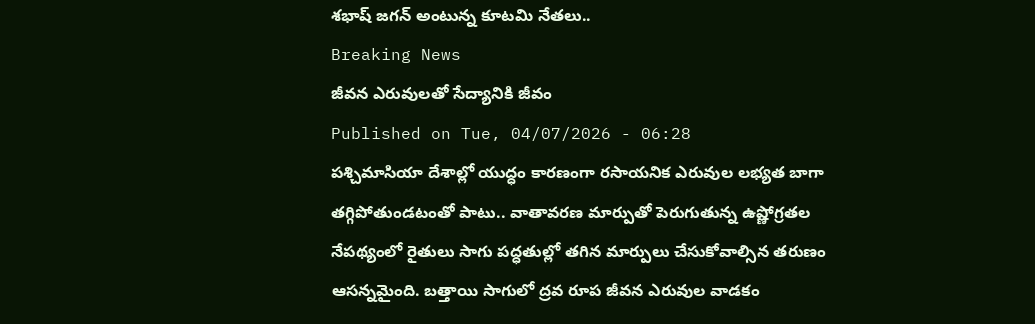శభాష్ జగన్ అంటున్న కూటమి నేతలు..
Breaking News
జీవన ఎరువులతో సేద్యానికి జీవం
Published on Tue, 04/07/2026 - 06:28
పశ్చిమాసియా దేశాల్లో యుద్ధం కారణంగా రసాయనిక ఎరువుల లభ్యత బాగా తగ్గిపోతుండటంతో పాటు.. వాతావరణ మార్పుతో పెరుగుతున్న ఉష్ణోగ్రతల నేపథ్యంలో రైతులు సాగు పద్ధతుల్లో తగిన మార్పులు చేసుకోవాల్సిన తరుణం ఆసన్నమైంది. బత్తాయి సాగులో ద్రవ రూప జీవన ఎరువుల వాడకం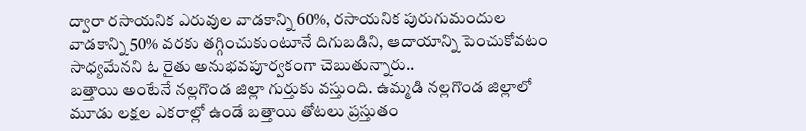ద్వారా రసాయనిక ఎరువుల వాడకాన్ని 60%, రసాయనిక పురుగుమందుల వాడకాన్ని 50% వరకు తగ్గించుకుంటూనే దిగుబడిని, ఆదాయాన్ని పెంచుకోవటం సాధ్యమేనని ఓ రైతు అనుభవపూర్వకంగా చెబుతున్నారు..
బత్తాయి అంటేనే నల్లగొండ జిల్లా గుర్తుకు వస్తుంది. ఉమ్మడి నల్లగొండ జిల్లాలో మూడు లక్షల ఎకరాల్లో ఉండే బత్తాయి తోటలు ప్రస్తుతం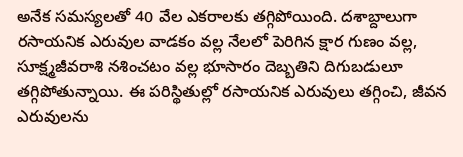అనేక సమస్యలతో 40 వేల ఎకరాలకు తగ్గిపోయింది. దశాబ్దాలుగా రసాయనిక ఎరువుల వాడకం వల్ల నేలలో పెరిగిన క్షార గుణం వల్ల, సూక్ష్మజీవరాశి నశించటం వల్ల భూసారం దెబ్బతిని దిగుబడులూ తగ్గిపోతున్నాయి. ఈ పరిస్థితుల్లో రసాయనిక ఎరువులు తగ్గించి, జీవన ఎరువులను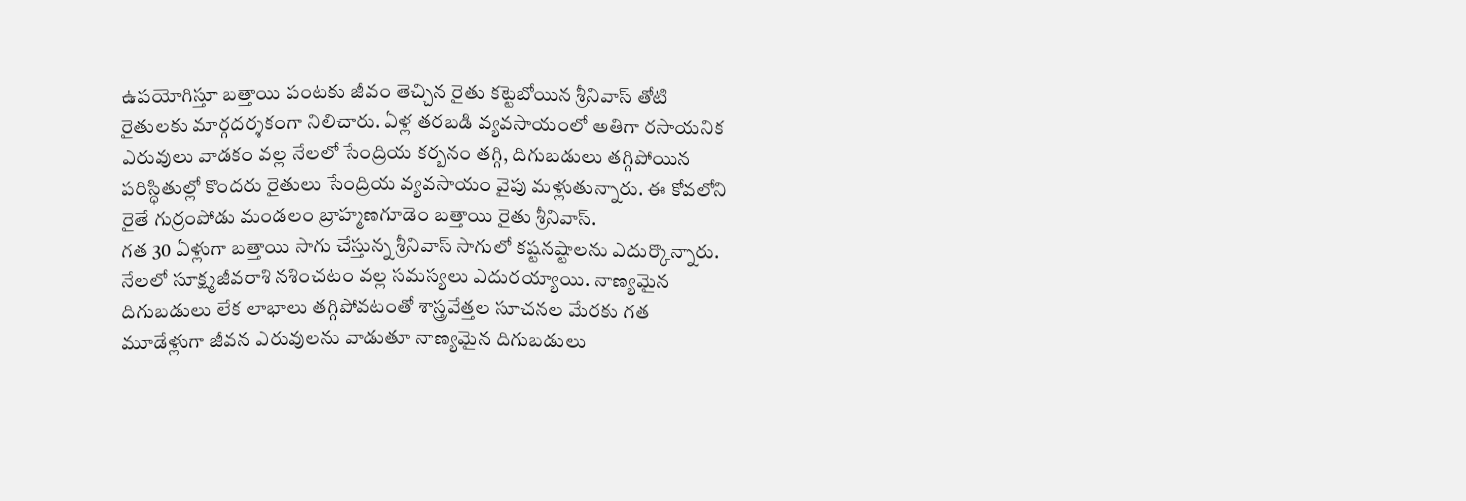ఉపయోగిస్తూ బత్తాయి పంటకు జీవం తెచ్చిన రైతు కట్టెబోయిన శ్రీనివాస్ తోటి రైతులకు మార్గదర్శకంగా నిలిచారు. ఏళ్ల తరబడి వ్యవసాయంలో అతిగా రసాయనిక ఎరువులు వాడకం వల్ల నేలలో సేంద్రియ కర్బనం తగ్గి, దిగుబడులు తగ్గిపోయిన పరిస్ధితుల్లో కొందరు రైతులు సేంద్రియ వ్యవసాయం వైపు మళ్లుతున్నారు. ఈ కోవలోని రైతే గుర్రంపోడు మండలం బ్రాహ్మణగూడెం బత్తాయి రైతు శ్రీనివాస్.
గత 30 ఏళ్లుగా బత్తాయి సాగు చేస్తున్న శ్రీనివాస్ సాగులో కష్టనష్టాలను ఎదుర్కొన్నారు. నేలలో సూక్ష్మజీవరాశి నశించటం వల్ల సమస్యలు ఎదురయ్యాయి. నాణ్యమైన దిగుబడులు లేక లాభాలు తగ్గిపోవటంతో శాస్త్రవేత్తల సూచనల మేరకు గత మూడేళ్లుగా జీవన ఎరువులను వాడుతూ నాణ్యమైన దిగుబడులు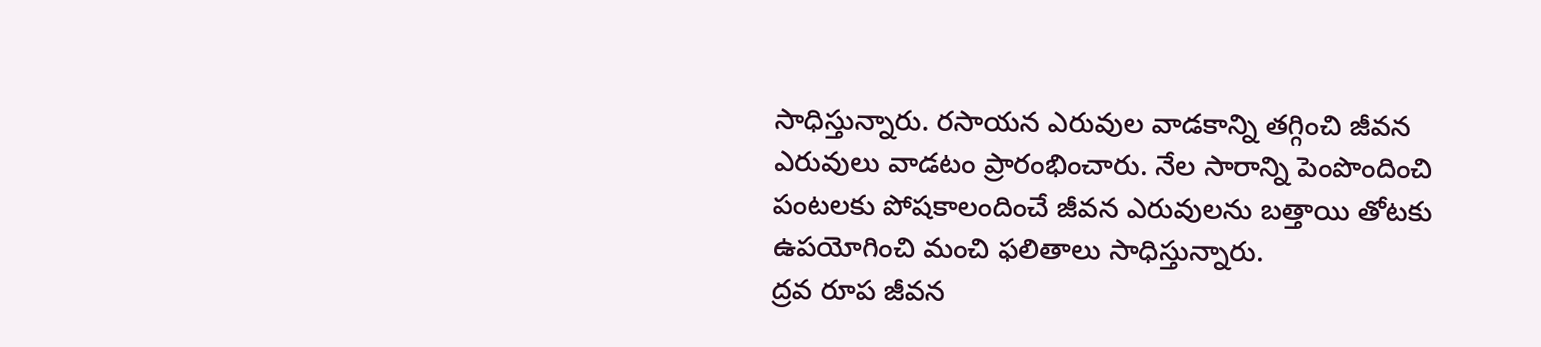సాధిస్తున్నారు. రసాయన ఎరువుల వాడకాన్ని తగ్గించి జీవన ఎరువులు వాడటం ప్రారంభించారు. నేల సారాన్ని పెంపొందించి పంటలకు పోషకాలందించే జీవన ఎరువులను బత్తాయి తోటకు ఉపయోగించి మంచి ఫలితాలు సాధిస్తున్నారు.
ద్రవ రూప జీవన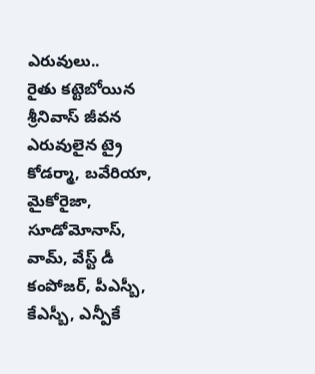ఎరువులు..
రైతు కట్టెబోయిన శ్రీనివాస్ జీవన ఎరువులైన ట్రై కోడర్మా, బవేరియా, మైకోరైజా, సూడోమోనాస్, వామ్, వేస్ట్ డీ కంపోజర్, పీఎస్బీ, కేఎస్బీ, ఎన్పీకే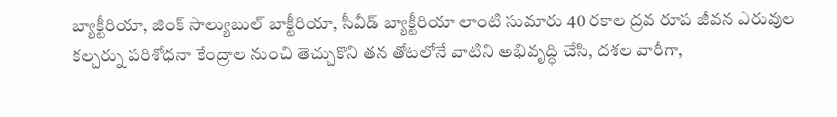బ్యాక్టీరియా, జింక్ సాల్యుబుల్ బాక్టీరియా, సీవీడ్ బ్యాక్టీరియా లాంటి సుమారు 40 రకాల ద్రవ రూప జీవన ఎరువుల కల్చర్ను పరిశోధనా కేంద్రాల నుంచి తెచ్చుకొని తన తోటలోనే వాటిని అభివృద్ధి చేసి, దశల వారీగా,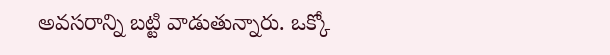అవసరాన్ని బట్టి వాడుతున్నారు. ఒక్కో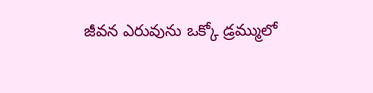జీవన ఎరువును ఒక్కో డ్రమ్ములో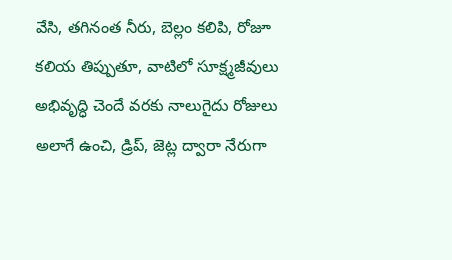వేసి, తగినంత నీరు, బెల్లం కలిపి, రోజూ కలియ తిప్పుతూ, వాటిలో సూక్ష్మజీవులు అభివృద్ధి చెందే వరకు నాలుగైదు రోజులు అలాగే ఉంచి, డ్రిప్, జెట్ల ద్వారా నేరుగా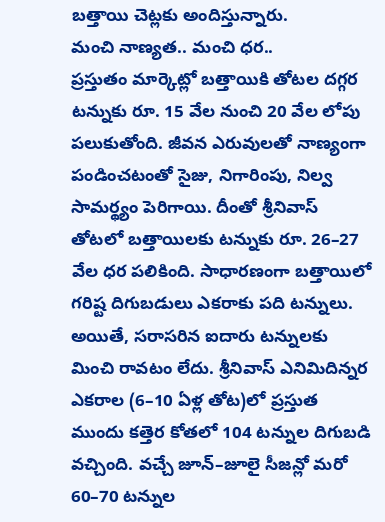బత్తాయి చెట్లకు అందిస్తున్నారు.
మంచి నాణ్యత.. మంచి ధర..
ప్రస్తుతం మార్కెట్లో బత్తాయికి తోటల దగ్గర టన్నుకు రూ. 15 వేల నుంచి 20 వేల లోపు పలుకుతోంది. జీవన ఎరువులతో నాణ్యంగా పండించటంతో సైజు, నిగారింపు, నిల్వ సామర్థ్యం పెరిగాయి. దీంతో శ్రీనివాస్ తోటలో బత్తాయిలకు టన్నుకు రూ. 26–27 వేల ధర పలికింది. సాధారణంగా బత్తాయిలో గరిష్ట దిగుబడులు ఎకరాకు పది టన్నులు. అయితే, సరాసరిన ఐదారు టన్నులకు మించి రావటం లేదు. శ్రీనివాస్ ఎనిమిదిన్నర ఎకరాల (6–10 ఏళ్ల తోట)లో ప్రస్తుత ముందు కత్తెర కోతలో 104 టన్నుల దిగుబడి వచ్చింది. వచ్చే జూన్–జూలై సీజన్లో మరో 60–70 టన్నుల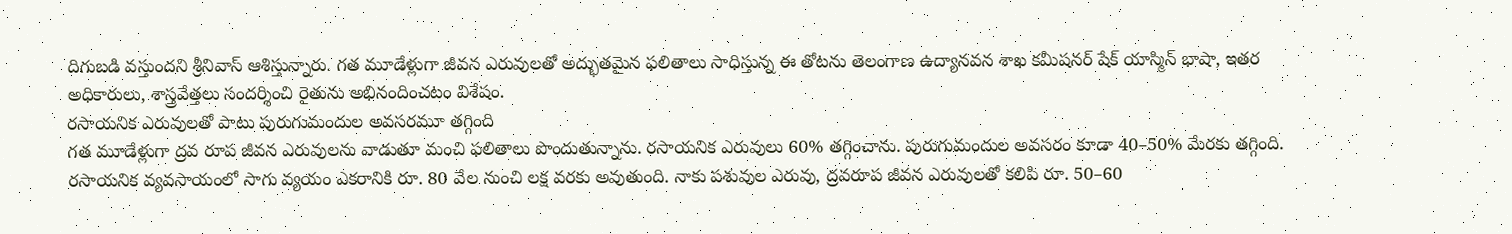దిగుబడి వస్తుందని శ్రీనివాస్ ఆశిస్తున్నారు. గత మూడేళ్లుగా జీవన ఎరువులతో అద్భుతమైన ఫలితాలు సాధిస్తున్న ఈ తోటను తెలంగాణ ఉద్యానవన శాఖ కమీషనర్ షేక్ యాస్మిన్ భాషా, ఇతర అధికారులు, శాస్త్రవేత్తలు సందర్శించి రైతును అభినందించటం విశేషం.
రసాయనిక ఎరువులతో పాటు పురుగుమందుల అవసరమూ తగ్గింది
గత మూడేళ్లుగా ద్రవ రూప జీవన ఎరువులను వాడుతూ మంచి ఫలితాలు పొందుతున్నాను. రసాయనిక ఎరువులు 60% తగ్గించాను. పురుగుమందుల అవసరం కూడా 40–50% మేరకు తగ్గింది. రసాయనిక వ్యవసాయంలో సాగు వ్యయం ఎకరానికి రూ. 80 వేల నుంచి లక్ష వరకు అవుతుంది. నాకు పశువుల ఎరువు, ద్రవరూప జీవన ఎరువులతో కలిపి రూ. 50–60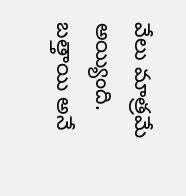వేలు మాత్రమే అయ్యింది. బత్తాయి అనే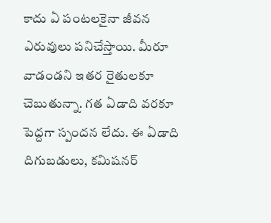కాదు ఏ పంటలకైనా జీవన ఎరువులు పనిచేస్తాయి. మీరూ వాడండని ఇతర రైతులకూ చెబుతున్నా. గత ఏడాది వరకూ పెద్దగా స్పందన లేదు. ఈ ఏడాది దిగుబడులు, కమిషనర్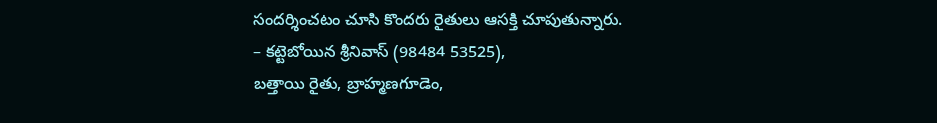సందర్శించటం చూసి కొందరు రైతులు ఆసక్తి చూపుతున్నారు.
– కట్టెబోయిన శ్రీనివాస్ (98484 53525),
బత్తాయి రైతు, బ్రాహ్మణగూడెం,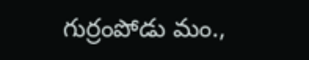గుర్రంపోడు మం.,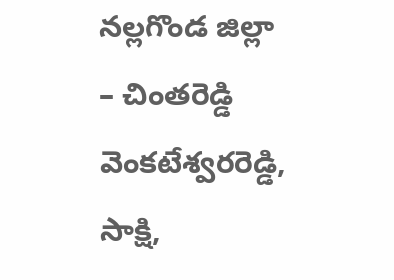నల్లగొండ జిల్లా
– చింతరెడ్డి వెంకటేశ్వరరెడ్డి,
సాక్షి,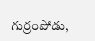గుర్రంపోడు,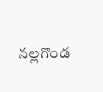నల్లగొండ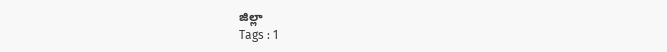జిల్లా
Tags : 1